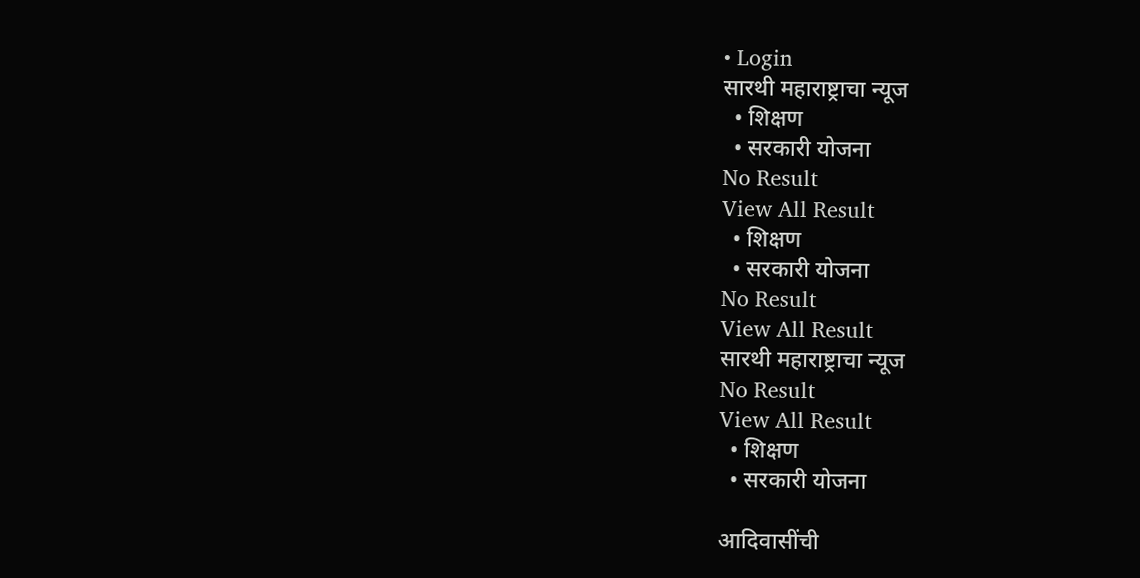• Login
सारथी महाराष्ट्राचा न्यूज
  • शिक्षण
  • सरकारी योजना
No Result
View All Result
  • शिक्षण
  • सरकारी योजना
No Result
View All Result
सारथी महाराष्ट्राचा न्यूज
No Result
View All Result
  • शिक्षण
  • सरकारी योजना

आदिवासींची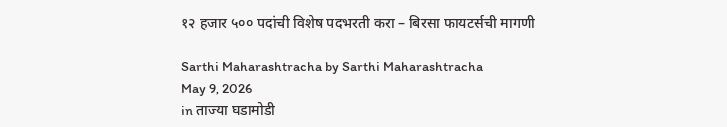१२ हजार ५०० पदांची विशेष पदभरती करा – बिरसा फायटर्सची मागणी

Sarthi Maharashtracha by Sarthi Maharashtracha
May 9, 2026
in ताज्या घडामोडी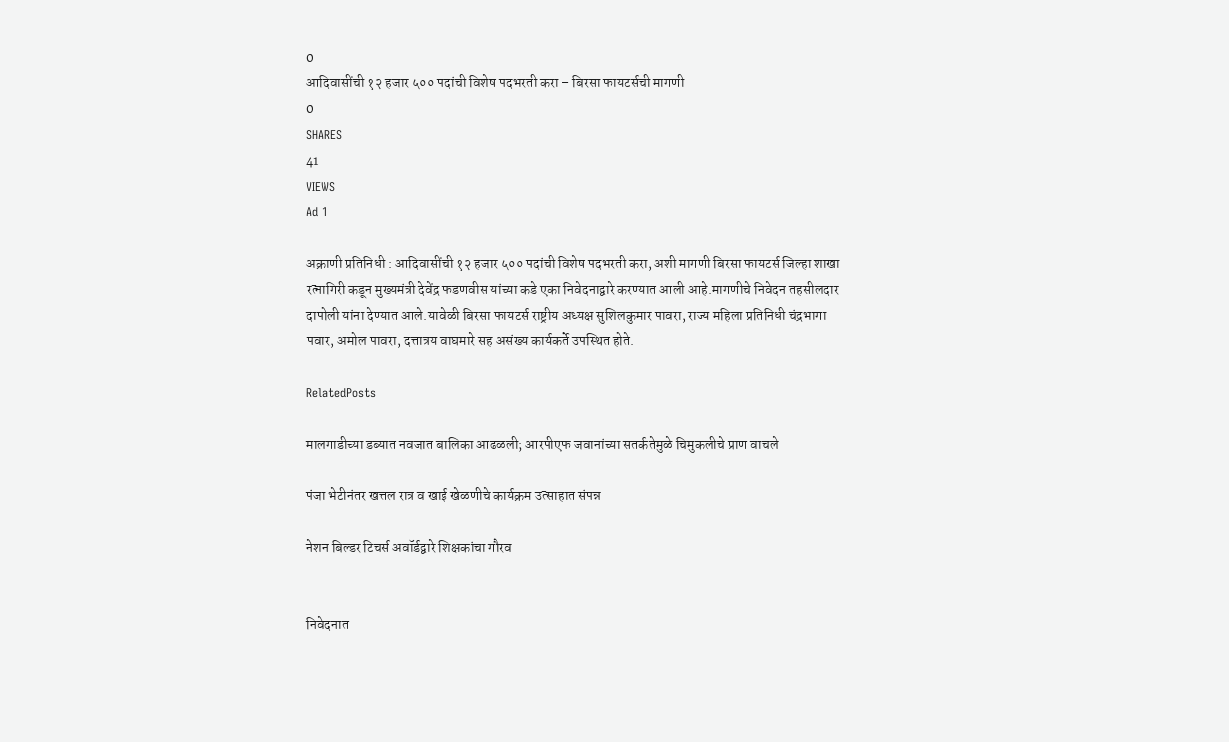0
आदिवासींची १२ हजार ५०० पदांची विशेष पदभरती करा – बिरसा फायटर्सची मागणी
0
SHARES
41
VIEWS
Ad 1

अक्राणी प्रतिनिधी : आदिवासींची १२ हजार ५०० पदांची विशेष पदभरती करा, अशी मागणी बिरसा फायटर्स जिल्हा शाखा रत्नागिरी कडून मुख्यमंत्री देवेंद्र फडणवीस यांच्या कडे एका निवेदनाद्वारे करण्यात आली आहे.मागणीचे निवेदन तहसीलदार दापोली यांना देण्यात आले.यावेळी बिरसा फायटर्स राष्ट्रीय अध्यक्ष सुशिलकुमार पावरा, राज्य महिला प्रतिनिधी चंद्रभागा पवार, अमोल पावरा, दत्तात्रय वाघमारे सह असंख्य कार्यकर्ते उपस्थित होते.

RelatedPosts

मालगाडीच्या डब्यात नवजात बालिका आढळली; आरपीएफ जवानांच्या सतर्कतेमुळे चिमुकलीचे प्राण वाचले

पंजा भेटीनंतर खत्तल रात्र व खाई खेळणीचे कार्यक्रम उत्साहात संपन्न

नेशन बिल्डर टिचर्स अवॉर्डद्वारे शिक्षकांचा गौरव


निवेदनात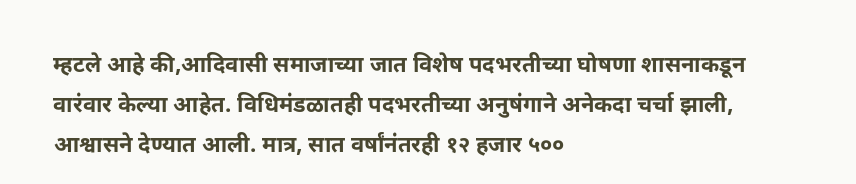म्हटले आहे की,आदिवासी समाजाच्या जात विशेष पदभरतीच्या घोषणा शासनाकडून वारंवार केल्या आहेत. विधिमंडळातही पदभरतीच्या अनुषंगाने अनेकदा चर्चा झाली, आश्वासने देण्यात आली. मात्र, सात वर्षांनंतरही १२ हजार ५००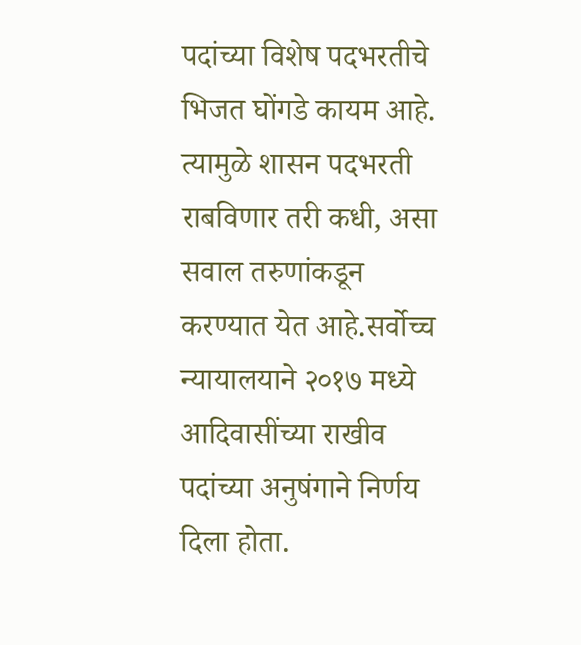पदांच्या विशेष पदभरतीचे भिजत घोंगडे कायम आहे. त्यामुळे शासन पदभरती राबविणार तरी कधी, असा सवाल तरुणांकडून करण्यात येत आहे.सर्वोच्च न्यायालयाने २०१७ मध्ये आदिवासींच्या राखीव पदांच्या अनुषंगाने निर्णय दिला होता.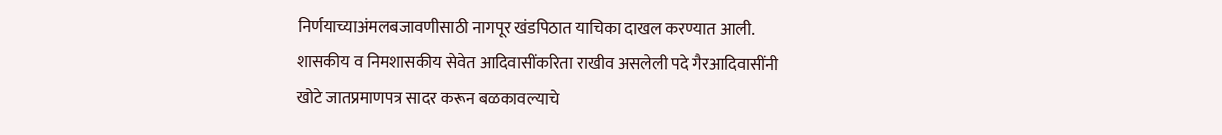निर्णयाच्याअंमलबजावणीसाठी नागपूर खंडपिठात याचिका दाखल करण्यात आली. शासकीय व निमशासकीय सेवेत आदिवासींकरिता राखीव असलेली पदे गैरआदिवासींनी खोटे जातप्रमाणपत्र सादर करून बळकावल्याचे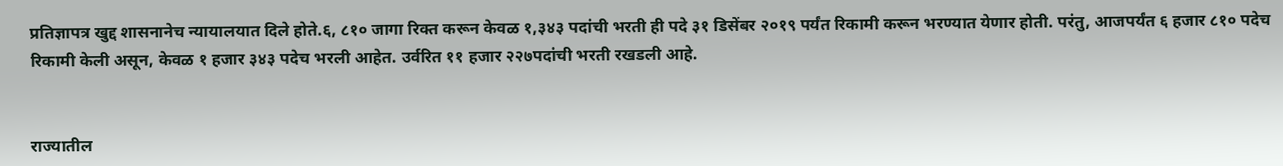प्रतिज्ञापत्र खुद्द शासनानेच न्यायालयात दिले होते.६, ८१० जागा रिक्त करून केवळ १,३४३ पदांची भरती ही पदे ३१ डिसेंबर २०१९ पर्यंत रिकामी करून भरण्यात येणार होती. परंतु, आजपर्यंत ६ हजार ८१० पदेच रिकामी केली असून, केवळ १ हजार ३४३ पदेच भरली आहेत. उर्वरित ११ हजार २२७पदांची भरती रखडली आहे.


राज्यातील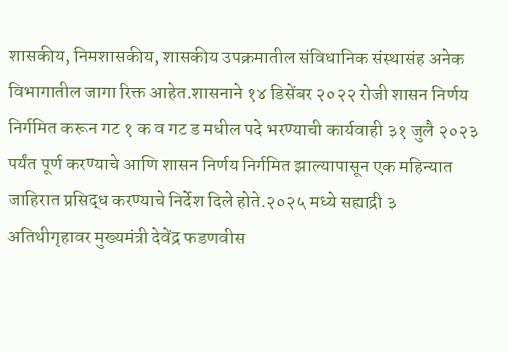शासकीय, निमशासकीय, शासकीय उपक्रमातील संविधानिक संस्थासंह अनेक विभागातील जागा रिक्त आहेत.शासनाने १४ डिसेंबर २०२२ रोजी शासन निर्णय निर्गमित करून गट १ क व गट ड मधील पदे भरण्याची कार्यवाही ३१ जुलै २०२३ पर्यंत पूर्ण करण्याचे आणि शासन निर्णय निर्गमित झाल्यापासून एक महिन्यात जाहिरात प्रसिद्ध करण्याचे निर्देश दिले होते.२०२५ मध्ये सह्याद्री ३ अतिथीगृहावर मुख्यमंत्री देवेंद्र फडणवीस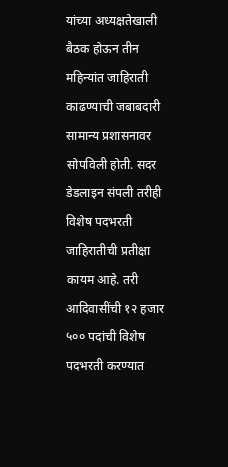यांच्या अध्यक्षतेखाली बैठक होऊन तीन महिन्यांत जाहिराती काढण्याची जबाबदारी सामान्य प्रशासनावर सोपविली होती. सदर डेडलाइन संपली तरीही विशेष पदभरती जाहिरातीची प्रतीक्षा कायम आहे. तरी आदिवासींची १२ हजार ५०० पदांची विशेष पदभरती करण्यात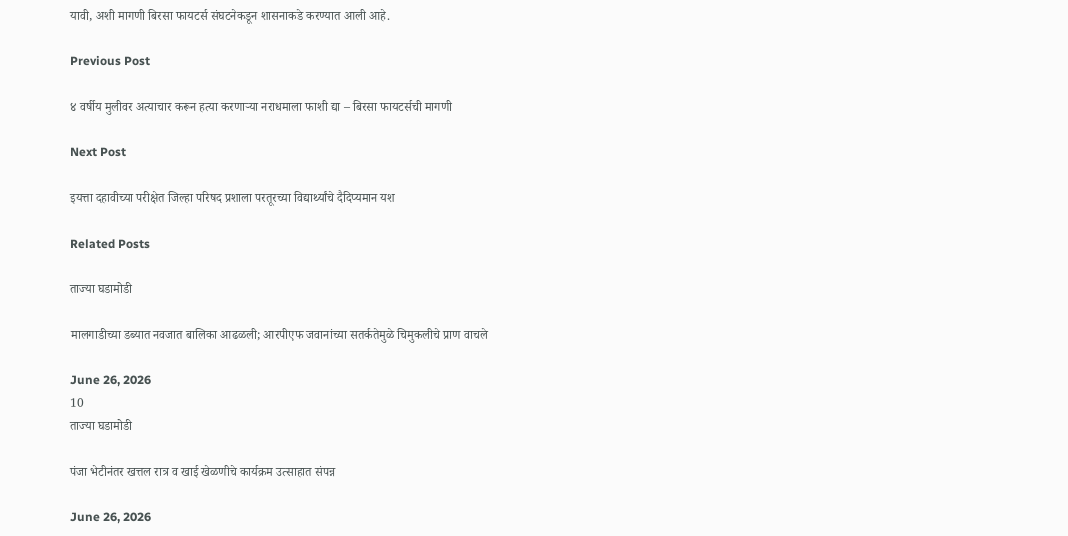यावी, अशी मागणी बिरसा फायटर्स संघटनेकडून शासनाकडे करण्यात आली आहे.

Previous Post

४ वर्षीय मुलीवर अत्याचार करून हत्या करणाऱ्या नराधमाला फाशी द्या – बिरसा फायटर्सची मागणी

Next Post

इयत्ता दहावीच्या परीक्षेत जिल्हा परिषद प्रशाला परतूरच्या विद्यार्थ्यांचे दैदिप्यमान यश

Related Posts

ताज्या घडामोडी

मालगाडीच्या डब्यात नवजात बालिका आढळली; आरपीएफ जवानांच्या सतर्कतेमुळे चिमुकलीचे प्राण वाचले

June 26, 2026
10
ताज्या घडामोडी

पंजा भेटीनंतर खत्तल रात्र व खाई खेळणीचे कार्यक्रम उत्साहात संपन्न

June 26, 2026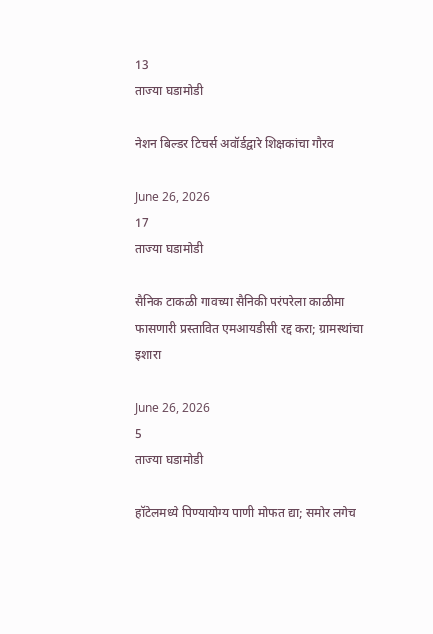13
ताज्या घडामोडी

नेशन बिल्डर टिचर्स अवॉर्डद्वारे शिक्षकांचा गौरव

June 26, 2026
17
ताज्या घडामोडी

सैनिक टाकळी गावच्या सैनिकी परंपरेला काळीमा फासणारी प्रस्तावित एमआयडीसी रद्द करा; ग्रामस्थांचा इशारा

June 26, 2026
5
ताज्या घडामोडी

हॉटेलमध्ये पिण्यायोग्य पाणी मोफत द्या; समोर लगेच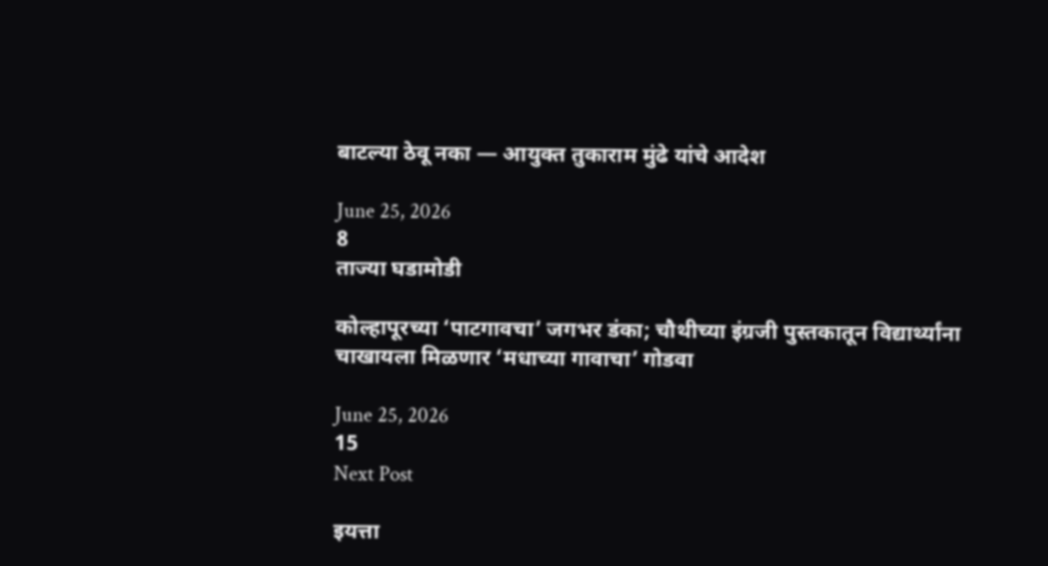बाटल्या ठेवू नका — आयुक्त तुकाराम मुंढे यांचे आदेश

June 25, 2026
8
ताज्या घडामोडी

कोल्हापूरच्या ‘पाटगावचा’ जगभर डंका; चौथीच्या इंग्रजी पुस्तकातून विद्यार्थ्यांना चाखायला मिळणार ‘मधाच्या गावाचा’ गोडवा

June 25, 2026
15
Next Post

इयत्ता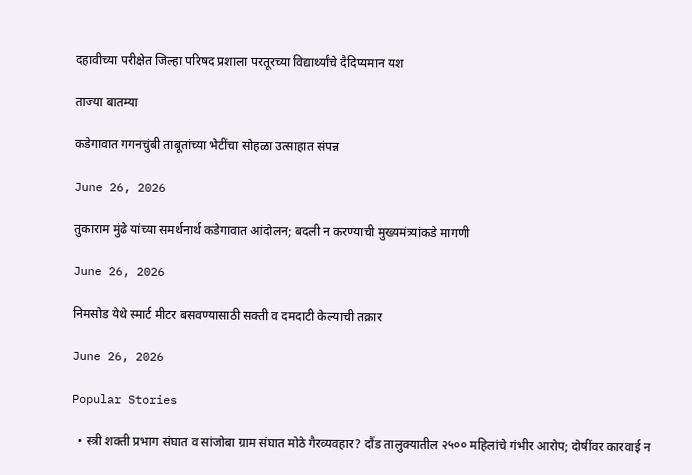दहावीच्या परीक्षेत जिल्हा परिषद प्रशाला परतूरच्या विद्यार्थ्यांचे दैदिप्यमान यश

ताज्या बातम्या

कडेगावात गगनचुंबी ताबूतांच्या भेटींचा सोहळा उत्साहात संपन्न

June 26, 2026

तुकाराम मुंढे यांच्या समर्थनार्थ कडेगावात आंदोलन; बदली न करण्याची मुख्यमंत्र्यांकडे मागणी

June 26, 2026

निमसोड येथे स्मार्ट मीटर बसवण्यासाठी सक्ती व दमदाटी केल्याची तक्रार

June 26, 2026

Popular Stories

  • स्त्री शक्ती प्रभाग संघात व सांजोबा ग्राम संघात मोठे गैरव्यवहार? दौंड तालुक्यातील २५०० महिलांचे गंभीर आरोप; दोषींवर कारवाई न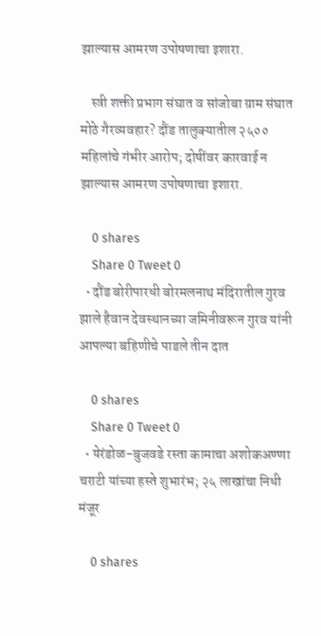झाल्यास आमरण उपोषणाचा इशारा.

    स्त्री शक्ती प्रभाग संघात व सांजोबा ग्राम संघात मोठे गैरव्यवहार? दौंड तालुक्यातील २५०० महिलांचे गंभीर आरोप; दोषींवर कारवाई न झाल्यास आमरण उपोषणाचा इशारा.

    0 shares
    Share 0 Tweet 0
  • दौंड बोरीपारधी बोरमलनाथ मंदिरातील गुरव झाले हैवान देवस्थानच्या जमिनीवरून गुरव यांनी आपल्या बहिणीचे पाडले तीन दात

    0 shares
    Share 0 Tweet 0
  • येरंडोळ-बुजवडे रस्ता कामाचा अशोकअण्णा चराटी यांच्या हस्ते शुभारंभ; २५ लाखांचा निधी मंजूर

    0 shares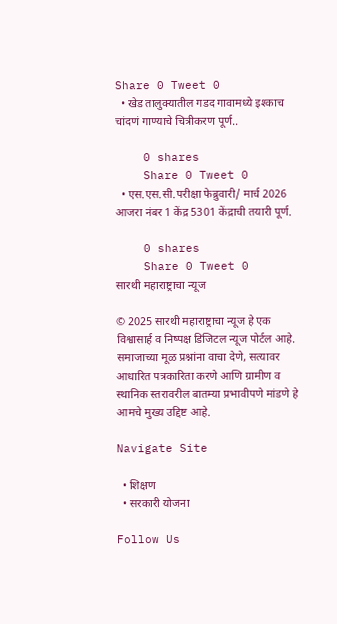Share 0 Tweet 0
  • खेड तालुक्यातील गडद गावामध्ये इश्काच चांदणं गाण्याचे चित्रीकरण पूर्ण..

    0 shares
    Share 0 Tweet 0
  • एस.एस.सी.परीक्षा फेब्रुवारी/ मार्च 2026 आजरा नंबर 1 केंद्र 5301 केंद्राची तयारी पूर्ण.

    0 shares
    Share 0 Tweet 0
सारथी महाराष्ट्राचा न्यूज

© 2025 सारथी महाराष्ट्राचा न्यूज हे एक विश्वासार्ह व निष्पक्ष डिजिटल न्यूज पोर्टल आहे. समाजाच्या मूळ प्रश्नांना वाचा देणे, सत्यावर आधारित पत्रकारिता करणे आणि ग्रामीण व स्थानिक स्तरावरील बातम्या प्रभावीपणे मांडणे हे आमचे मुख्य उद्दिष्ट आहे.

Navigate Site

  • शिक्षण
  • सरकारी योजना

Follow Us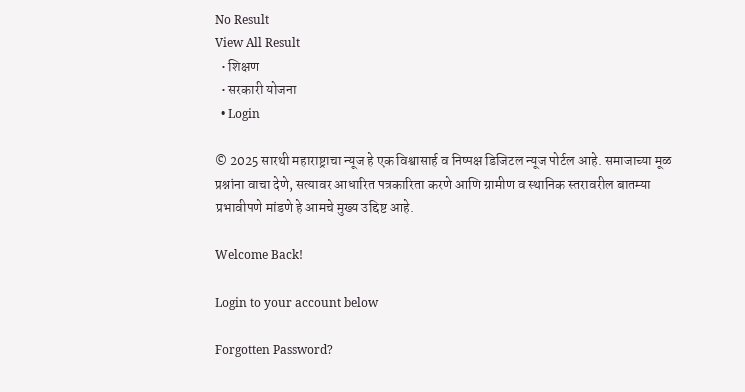No Result
View All Result
  • शिक्षण
  • सरकारी योजना
  • Login

© 2025 सारथी महाराष्ट्राचा न्यूज हे एक विश्वासार्ह व निष्पक्ष डिजिटल न्यूज पोर्टल आहे. समाजाच्या मूळ प्रश्नांना वाचा देणे, सत्यावर आधारित पत्रकारिता करणे आणि ग्रामीण व स्थानिक स्तरावरील बातम्या प्रभावीपणे मांडणे हे आमचे मुख्य उद्दिष्ट आहे.

Welcome Back!

Login to your account below

Forgotten Password?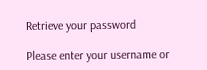Retrieve your password

Please enter your username or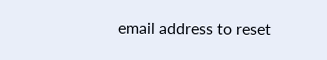email address to reset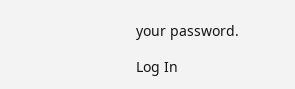your password.

Log In